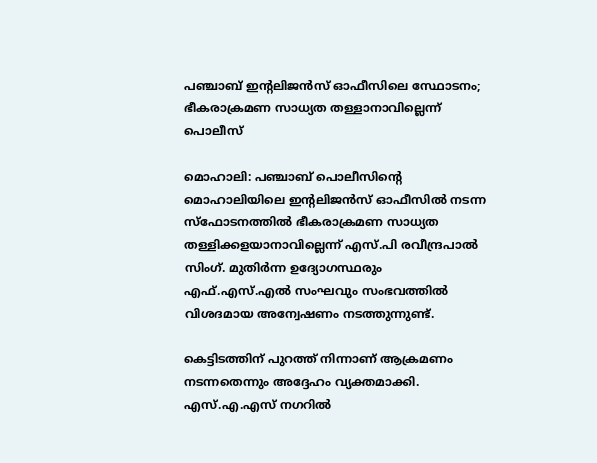പഞ്ചാബ് ഇന്‍റലിജൻസ് ഓഫീസിലെ സ്ഥോടനം; ഭീകരാക്രമണ സാധ്യത തള്ളാനാവില്ലെന്ന് പൊലീസ്

മൊഹാലി: പഞ്ചാബ് പൊലീസിന്‍റെ മൊഹാലിയിലെ ഇന്‍റലിജൻസ് ഓഫീസിൽ നടന്ന സ്ഫോടനത്തിൽ ഭീകരാക്രമണ സാധ്യത തള്ളിക്കളയാനാവില്ലെന്ന് എസ്.പി രവീന്ദ്രപാൽ സിംഗ്. മുതിർന്ന ഉദ്യോഗസ്ഥരും എഫ്.എസ്.എൽ സംഘവും സംഭവത്തിൽ വിശദമായ അന്വേഷണം നടത്തുന്നുണ്ട്.

കെട്ടിടത്തിന് പുറത്ത് നിന്നാണ് ആക്രമണം നടന്നതെന്നും അദ്ദേഹം വ്യക്തമാക്കി. എസ്.എ.എസ് നഗറിൽ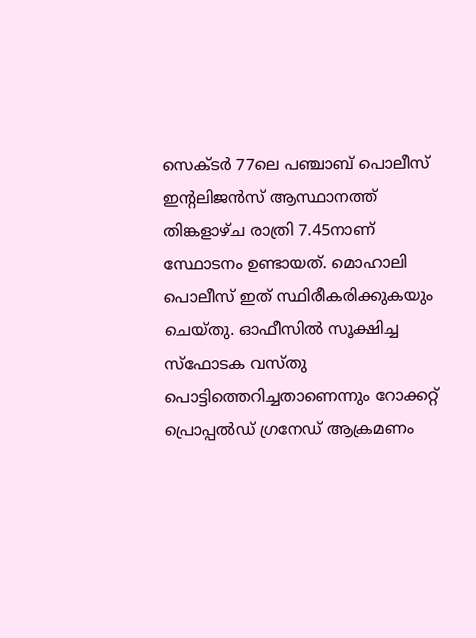സെക്ടർ 77ലെ പഞ്ചാബ് പൊലീസ് ഇന്‍റലിജൻസ് ആസ്ഥാനത്ത് തിങ്കളാഴ്ച രാത്രി 7.45നാണ് സ്ഥോടനം ഉണ്ടായത്. മൊഹാലി പൊലീസ് ഇത് സ്ഥിരീകരിക്കുകയും ചെയ്തു. ഓഫീസിൽ സൂക്ഷിച്ച സ്ഫോടക വസ്തു പൊട്ടിത്തെറിച്ചതാണെന്നും റോക്കറ്റ് പ്രൊപ്പൽഡ് ഗ്രനേഡ് ആക്രമണം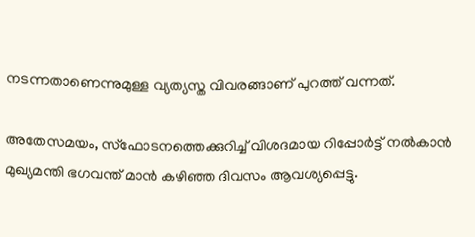നടന്നതാണെന്നുമുള്ള വ്യത്യസ്ത വിവരങ്ങാണ് പുറത്ത് വന്നത്.

അതേസമയം, സ്ഫോടനത്തെക്കുറിച്ച് വിശദമായ റിപ്പോർട്ട് നൽകാൻ മുഖ്യമന്തി ഭഗവന്ത് മാൻ കഴിഞ്ഞ ദിവസം ആവശ്യപ്പെട്ടു.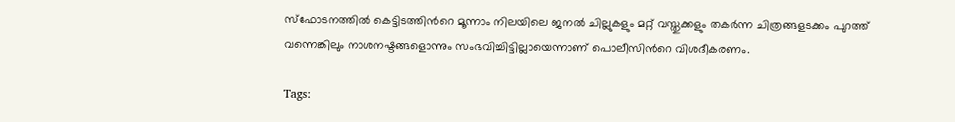സ്ഫോടനത്തിൽ കെട്ടിടത്തിന്‍റെ മൂന്നാം നിലയിലെ ജനൽ ചില്ലുകളും മറ്റ് വസ്തുക്കളും തകർന്ന ചിത്രങ്ങളടക്കം പുറത്ത് വന്നെങ്കിലും നാശനഷ്ടങ്ങളൊന്നും സംഭവിച്ചിട്ടില്ലായെന്നാണ് പൊലീസിന്‍റെ വിശദീകരണം.

Tags: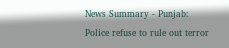News Summary - Punjab: Police refuse to rule out terror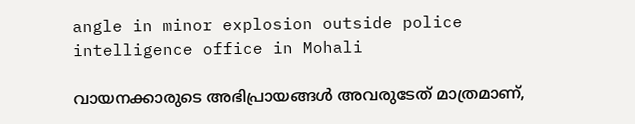angle in minor explosion outside police intelligence office in Mohali

വായനക്കാരുടെ അഭിപ്രായങ്ങള്‍ അവരുടേത് മാത്രമാണ്,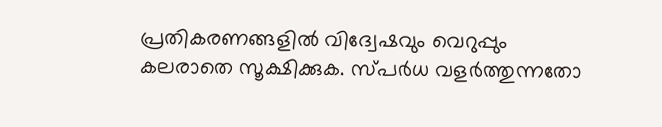പ്രതികരണങ്ങളിൽ വിദ്വേഷവും വെറുപ്പും കലരാതെ സൂക്ഷിക്കുക. സ്പർധ വളർത്തുന്നതോ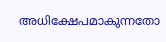അധിക്ഷേപമാകുന്നതോ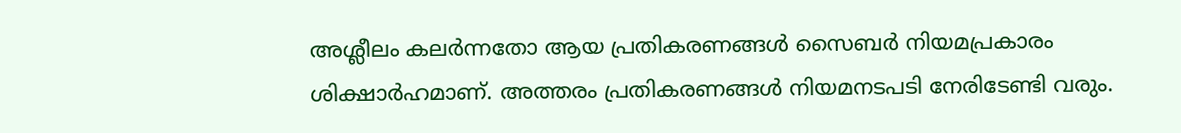അശ്ലീലം കലർന്നതോ ആയ പ്രതികരണങ്ങൾ സൈബർ നിയമപ്രകാരം ശിക്ഷാർഹമാണ്. അത്തരം പ്രതികരണങ്ങൾ നിയമനടപടി നേരിടേണ്ടി വരും.